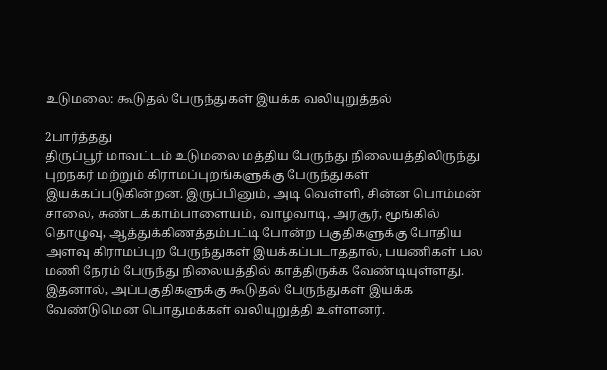உடுமலை: கூடுதல் பேருந்துகள் இயக்க வலியுறுத்தல்

2பார்த்தது
திருப்பூர் மாவட்டம் உடுமலை மத்திய பேருந்து நிலையத்திலிருந்து புறநகர் மற்றும் கிராமப்புறங்களுக்கு பேருந்துகள் இயக்கப்படுகின்றன. இருப்பினும், அடி வெள்ளி, சின்ன பொம்மன் சாலை, சுண்டக்காம்பாளையம், வாழவாடி, அரசூர், மூங்கில் தொழுவு, ஆத்துக்கிணத்தம்பட்டி போன்ற பகுதிகளுக்கு போதிய அளவு கிராமப்புற பேருந்துகள் இயக்கப்படாததால், பயணிகள் பல மணி நேரம் பேருந்து நிலையத்தில் காத்திருக்க வேண்டியுள்ளது. இதனால், அப்பகுதிகளுக்கு கூடுதல் பேருந்துகள் இயக்க வேண்டுமென பொதுமக்கள் வலியுறுத்தி உள்ளனர்.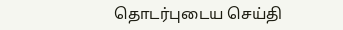தொடர்புடைய செய்தி